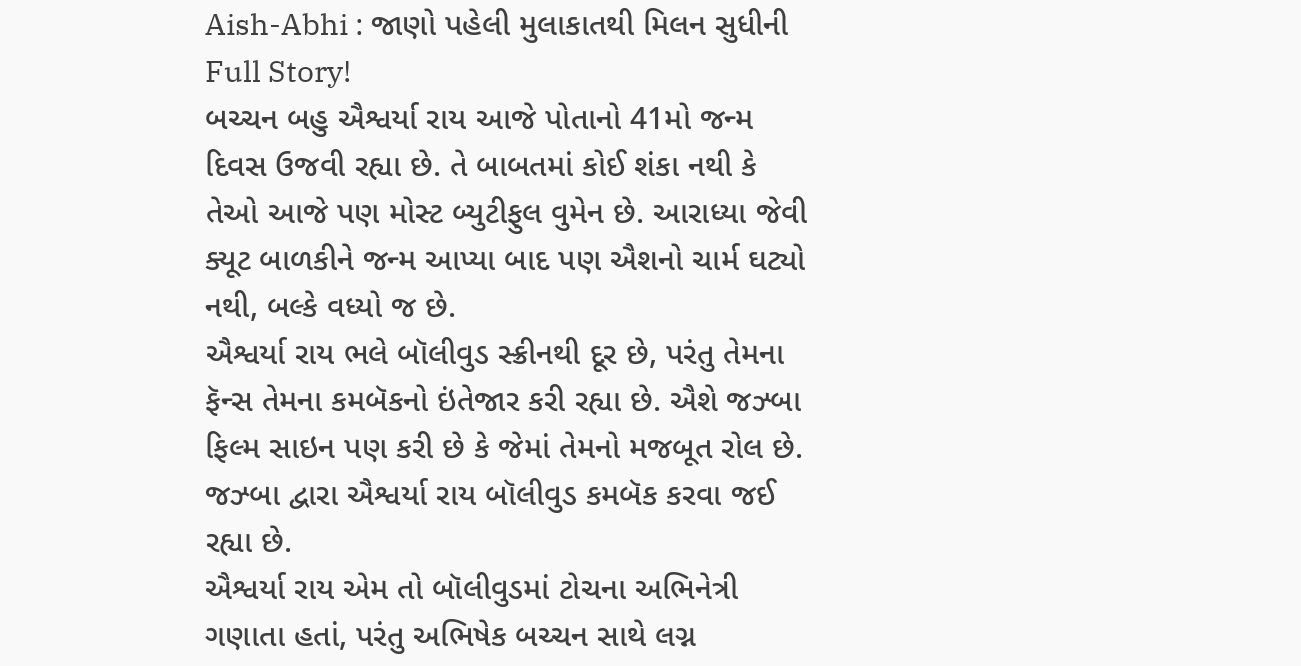Aish-Abhi : જાણો પહેલી મુલાકાતથી મિલન સુધીની Full Story!
બચ્ચન બહુ ઐશ્વર્યા રાય આજે પોતાનો 41મો જન્મ દિવસ ઉજવી રહ્યા છે. તે બાબતમાં કોઈ શંકા નથી કે તેઓ આજે પણ મોસ્ટ બ્યુટીફુલ વુમેન છે. આરાધ્યા જેવી ક્યૂટ બાળકીને જન્મ આપ્યા બાદ પણ ઐશનો ચાર્મ ઘટ્યો નથી, બલ્કે વધ્યો જ છે.
ઐશ્વર્યા રાય ભલે બૉલીવુડ સ્ક્રીનથી દૂર છે, પરંતુ તેમના ફૅન્સ તેમના કમબૅકનો ઇંતેજાર કરી રહ્યા છે. ઐશે જઝ્બા ફિલ્મ સાઇન પણ કરી છે કે જેમાં તેમનો મજબૂત રોલ છે. જઝ્બા દ્વારા ઐશ્વર્યા રાય બૉલીવુડ કમબૅક કરવા જઈ રહ્યા છે.
ઐશ્વર્યા રાય એમ તો બૉલીવુડમાં ટોચના અભિનેત્રી ગણાતા હતાં, પરંતુ અભિષેક બચ્ચન સાથે લગ્ન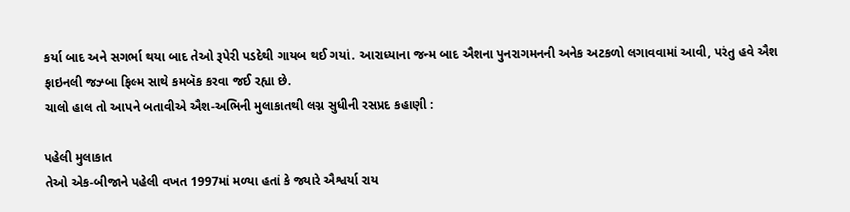કર્યા બાદ અને સગર્ભા થયા બાદ તેઓ રૂપેરી પડદેથી ગાયબ થઈ ગયાં. આરાધ્યાના જન્મ બાદ ઐશના પુનરાગમનની અનેક અટકળો લગાવવામાં આવી, પરંતુ હવે ઐશ ફાઇનલી જઝ્બા ફિલ્મ સાથે કમબૅક કરવા જઈ રહ્યા છે.
ચાલો હાલ તો આપને બતાવીએ ઐશ-અભિની મુલાકાતથી લગ્ન સુધીની રસપ્રદ કહાણી :

પહેલી મુલાકાત
તેઓ એક-બીજાને પહેલી વખત 1997માં મળ્યા હતાં કે જ્યારે ઐશ્વર્યા રાય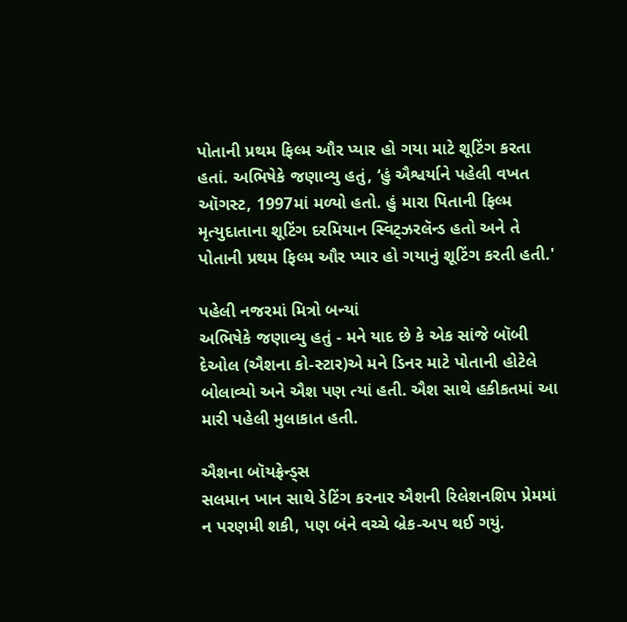પોતાની પ્રથમ ફિલ્મ ઔર પ્યાર હો ગયા માટે શૂટિંગ કરતા હતાં. અભિષેકે જણાવ્યુ હતું, ‘હું ઐશ્વર્યાને પહેલી વખત ઑગસ્ટ, 1997માં મળ્યો હતો. હું મારા પિતાની ફિલ્મ મૃત્યુદાતાના શૂટિંગ દરમિયાન સ્વિટ્ઝરલૅન્ડ હતો અને તે પોતાની પ્રથમ ફિલ્મ ઔર પ્યાર હો ગયાનું શૂટિંગ કરતી હતી.'

પહેલી નજરમાં મિત્રો બન્યાં
અભિષેકે જણાવ્યુ હતું - મને યાદ છે કે એક સાંજે બૉબી દેઓલ (ઐશના કો-સ્ટાર)એ મને ડિનર માટે પોતાની હોટેલે બોલાવ્યો અને ઐશ પણ ત્યાં હતી. ઐશ સાથે હકીકતમાં આ મારી પહેલી મુલાકાત હતી.

ઐશના બૉયફ્રેન્ડ્સ
સલમાન ખાન સાથે ડેટિંગ કરનાર ઐશની રિલેશનશિપ પ્રેમમાં ન પરણમી શકી, પણ બંને વચ્ચે બ્રેક-અપ થઈ ગયું.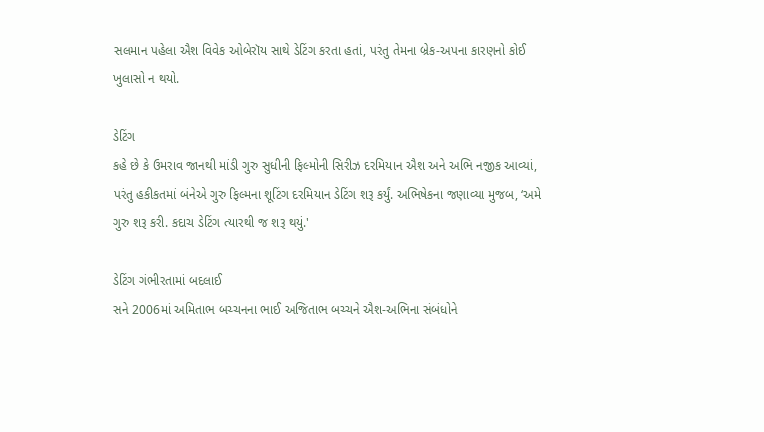સલમાન પહેલા ઐશ વિવેક ઓબેરૉય સાથે ડેટિંગ કરતા હતાં, પરંતુ તેમના બ્રેક-અપના કારણનો કોઈ ખુલાસો ન થયો.

ડેટિંગ
કહે છે કે ઉમરાવ જાનથી માંડી ગુરુ સુધીની ફિલ્મોની સિરીઝ દરમિયાન ઐશ અને અભિ નજીક આવ્યાં, પરંતુ હકીકતમાં બંનેએ ગુરુ ફિલ્મના શૂટિંગ દરમિયાન ડેટિંગ શરૂ કર્યું. અભિષેકના જણાવ્યા મુજબ, ‘અમે ગુરુ શરૂ કરી. કદાચ ડેટિંગ ત્યારથી જ શરૂ થયું.'

ડેટિંગ ગંભીરતામાં બદલાઈ
સને 2006માં અમિતાભ બચ્ચનના ભાઈ અજિતાભ બચ્ચને ઐશ-અભિના સંબંધોને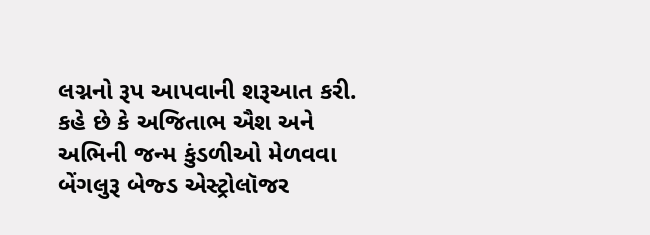લગ્નનો રૂપ આપવાની શરૂઆત કરી. કહે છે કે અજિતાભ ઐશ અને અભિની જન્મ કુંડળીઓ મેળવવા બેંગલુરૂ બેજ્ડ એસ્ટ્રોલૉજર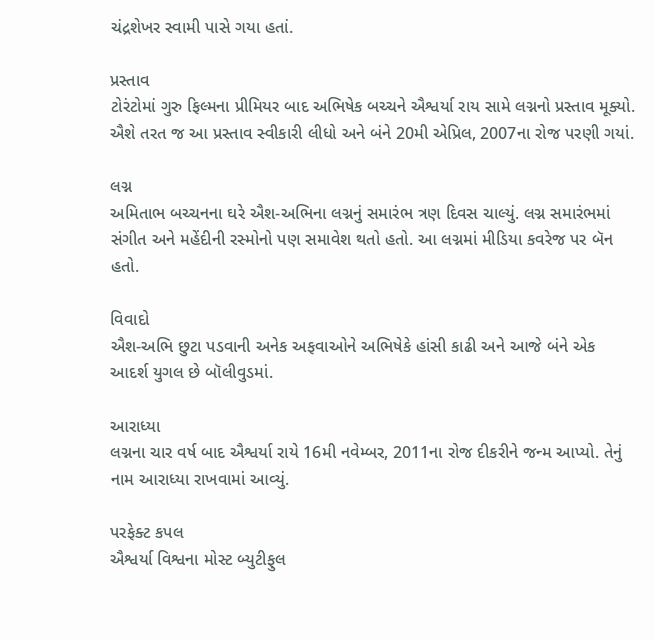ચંદ્રશેખર સ્વામી પાસે ગયા હતાં.

પ્રસ્તાવ
ટોરંટોમાં ગુરુ ફિલ્મના પ્રીમિયર બાદ અભિષેક બચ્ચને ઐશ્વર્યા રાય સામે લગ્નનો પ્રસ્તાવ મૂક્યો. ઐશે તરત જ આ પ્રસ્તાવ સ્વીકારી લીધો અને બંને 20મી એપ્રિલ, 2007ના રોજ પરણી ગયાં.

લગ્ન
અમિતાભ બચ્ચનના ઘરે ઐશ-અભિના લગ્નનું સમારંભ ત્રણ દિવસ ચાલ્યું. લગ્ન સમારંભમાં સંગીત અને મહેંદીની રસ્મોનો પણ સમાવેશ થતો હતો. આ લગ્નમાં મીડિયા કવરેજ પર બૅન હતો.

વિવાદો
ઐશ-અભિ છુટા પડવાની અનેક અફવાઓને અભિષેકે હાંસી કાઢી અને આજે બંને એક આદર્શ યુગલ છે બૉલીવુડમાં.

આરાધ્યા
લગ્નના ચાર વર્ષ બાદ ઐશ્વર્યા રાયે 16મી નવેમ્બર, 2011ના રોજ દીકરીને જન્મ આપ્યો. તેનું નામ આરાધ્યા રાખવામાં આવ્યું.

પરફેક્ટ કપલ
ઐશ્વર્યા વિશ્વના મોસ્ટ બ્યુટીફુલ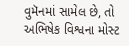વુમૅનમાં સામેલ છે, તો અભિષેક વિશ્વના મોસ્ટ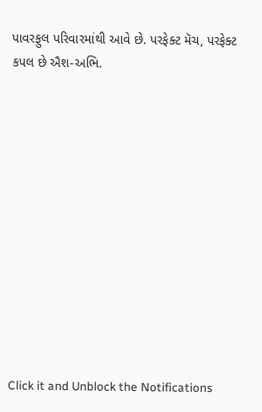પાવરફુલ પરિવારમાંથી આવે છે. પરફેક્ટ મૅચ, પરફેક્ટ કપલ છે ઐશ-અભિ.












Click it and Unblock the Notifications